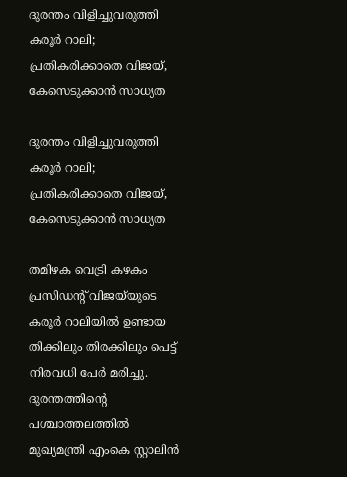ദുരന്തം വിളിച്ചുവരുത്തി കരൂർ റാലി; പ്രതികരിക്കാതെ വിജയ്, കേസെടുക്കാൻ സാധ്യത

ദുരന്തം വിളിച്ചുവരുത്തി കരൂർ റാലി; പ്രതികരിക്കാതെ വിജയ്, കേസെടുക്കാൻ സാധ്യത

തമിഴക വെട്രി കഴകം പ്രസിഡന്റ് വിജയ്‌യുടെ കരൂർ റാലിയിൽ ഉണ്ടായ തിക്കിലും തിരക്കിലും പെട്ട് നിരവധി പേർ മരിച്ചു. ദുരന്തത്തിന്റെ പശ്ചാത്തലത്തിൽ മുഖ്യമന്ത്രി എംകെ സ്റ്റാലിൻ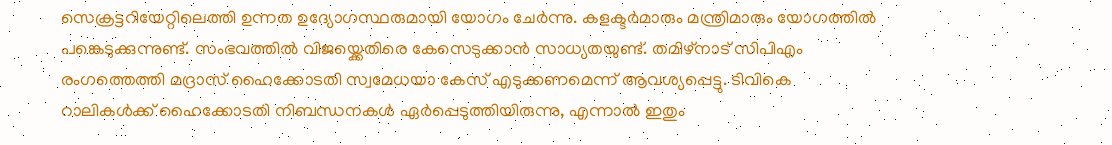സെക്രട്ടറിയേറ്റിലെത്തി ഉന്നത ഉദ്യോഗസ്ഥരുമായി യോഗം ചേർന്നു. കളക്ടർമാരും മന്ത്രിമാരും യോഗത്തിൽ പങ്കെടുക്കുന്നുണ്ട്. സംഭവത്തിൽ വിജയ്ക്കെതിരെ കേസെടുക്കാൻ സാധ്യതയുണ്ട്. തമിഴ്നാട് സിപിഎം രംഗത്തെത്തി മദ്രാസ് ഹൈക്കോടതി സ്വമേധയാ കേസ് എടുക്കണമെന്ന് ആവശ്യപ്പെട്ടു. ടിവികെ റാലികൾക്ക് ഹൈക്കോടതി നിബന്ധനകൾ ഏർപ്പെടുത്തിയിരുന്നു, എന്നാൽ ഇതും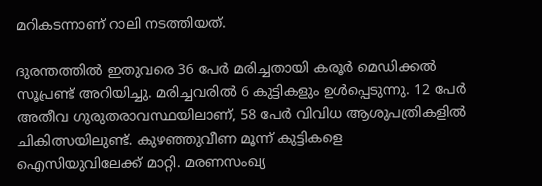മറികടന്നാണ് റാലി നടത്തിയത്.

ദുരന്തത്തിൽ ഇതുവരെ 36 പേർ മരിച്ചതായി കരൂർ മെഡിക്കൽ സൂപ്രണ്ട് അറിയിച്ചു. മരിച്ചവരിൽ 6 കുട്ടികളും ഉൾപ്പെടുന്നു. 12 പേർ അതീവ ഗുരുതരാവസ്ഥയിലാണ്, 58 പേർ വിവിധ ആശുപത്രികളിൽ ചികിത്സയിലുണ്ട്. കുഴഞ്ഞുവീണ മൂന്ന് കുട്ടികളെ ഐസിയുവിലേക്ക് മാറ്റി. മരണസംഖ്യ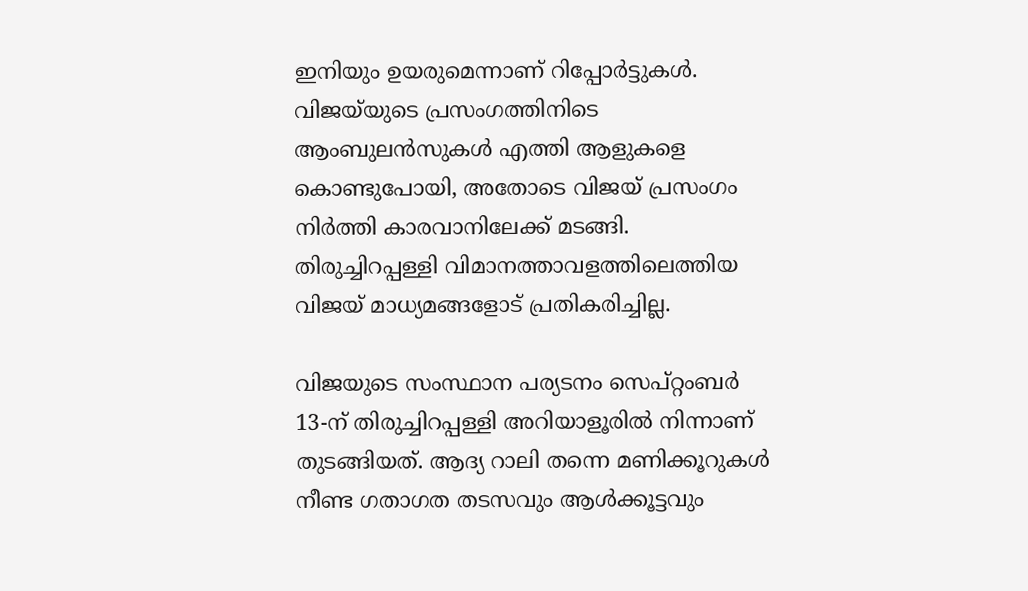ഇനിയും ഉയരുമെന്നാണ് റിപ്പോർട്ടുകൾ. വിജയ്‌യുടെ പ്രസംഗത്തിനിടെ ആംബുലൻസുകൾ എത്തി ആളുകളെ കൊണ്ടുപോയി, അതോടെ വിജയ് പ്രസംഗം നിർത്തി കാരവാനിലേക്ക് മടങ്ങി. തിരുച്ചിറപ്പള്ളി വിമാനത്താവളത്തിലെത്തിയ വിജയ് മാധ്യമങ്ങളോട് പ്രതികരിച്ചില്ല.

വിജയുടെ സംസ്ഥാന പര്യടനം സെപ്റ്റംബർ 13-ന് തിരുച്ചിറപ്പള്ളി അറിയാളൂരിൽ നിന്നാണ് തുടങ്ങിയത്. ആദ്യ റാലി തന്നെ മണിക്കൂറുകൾ നീണ്ട ഗതാഗത തടസവും ആൾക്കൂട്ടവും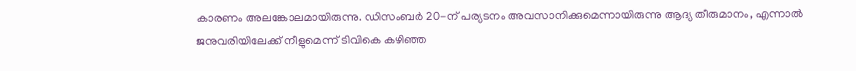കാരണം അലങ്കോലമായിരുന്നു. ഡിസംബർ 20-ന് പര്യടനം അവസാനിക്കുമെന്നായിരുന്നു ആദ്യ തീരുമാനം, എന്നാൽ ജനുവരിയിലേക്ക് നീളുമെന്ന് ടിവികെ കഴിഞ്ഞ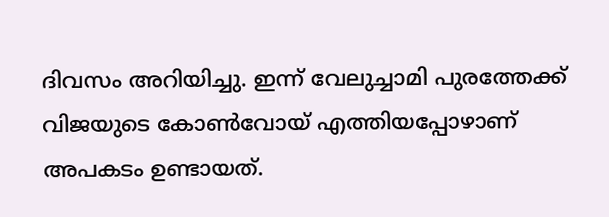ദിവസം അറിയിച്ചു. ഇന്ന് വേലുച്ചാമി പുരത്തേക്ക് വിജയുടെ കോൺവോയ് എത്തിയപ്പോഴാണ് അപകടം ഉണ്ടായത്.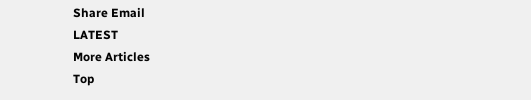Share Email
LATEST
More Articles
Top